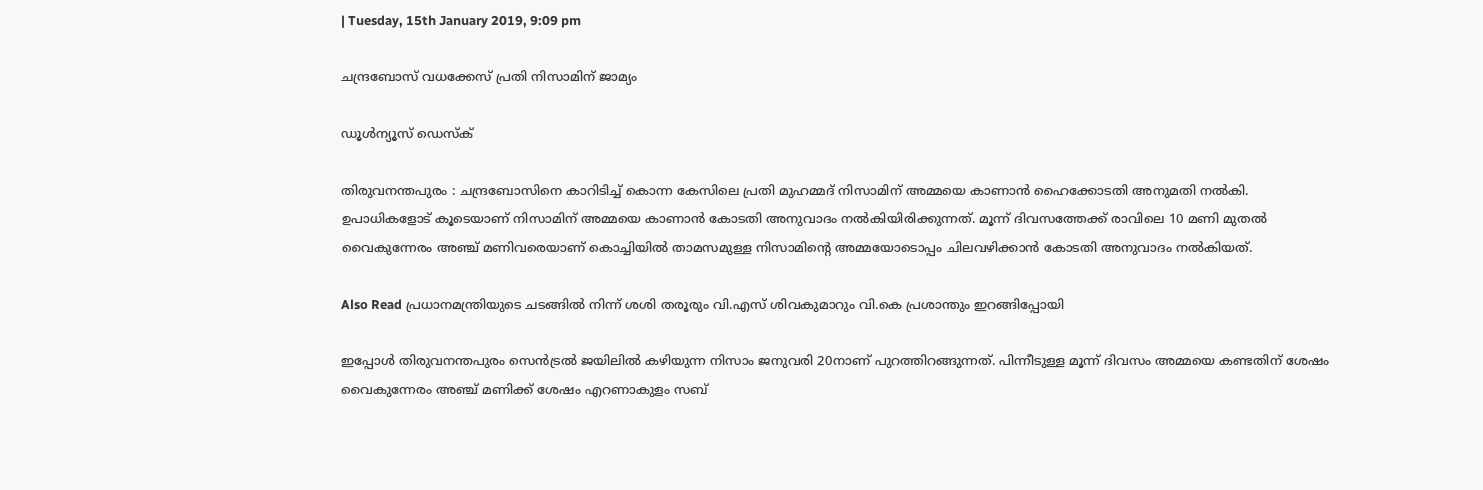| Tuesday, 15th January 2019, 9:09 pm

ചന്ദ്രബോസ് വധക്കേസ് പ്രതി നിസാമിന് ജാമ്യം

ഡൂള്‍ന്യൂസ് ഡെസ്‌ക്

തിരുവനന്തപുരം : ചന്ദ്രബോസിനെ കാറിടിച്ച് കൊന്ന കേസിലെ പ്രതി മുഹമ്മദ് നിസാമിന് അമ്മയെ കാണാൻ ഹൈക്കോടതി അനുമതി നൽകി. ഉപാധികളോട് കൂടെയാണ് നിസാമിന് അമ്മയെ കാണാൻ കോടതി അനുവാദം നൽകിയിരിക്കുന്നത്. മൂന്ന് ദിവസത്തേക്ക് രാവിലെ 10 മണി മുതല്‍ വൈകുന്നേരം അഞ്ച് മണിവരെയാണ് കൊച്ചിയിൽ താമസമുള്ള നിസാമിന്റെ അമ്മയോടൊപ്പം ചിലവഴിക്കാന്‍ കോടതി അനുവാദം നല്‍കിയത്.

Also Read പ്രധാനമന്ത്രിയുടെ ചടങ്ങില്‍ നിന്ന് ശശി തരൂരും വി.എസ് ശിവകുമാറും വി.കെ പ്രശാന്തും ഇറങ്ങിപ്പോയി

ഇപ്പോൾ തിരുവനന്തപുരം സെന്‍ട്രല്‍ ജയിലില്‍ കഴിയുന്ന നിസാം ജനുവരി 20നാണ് പുറത്തിറങ്ങുന്നത്. പിന്നീടുള്ള മൂന്ന് ദിവസം അമ്മയെ കണ്ടതിന് ശേഷം വൈകുന്നേരം അഞ്ച് മണിക്ക് ശേഷം എറണാകുളം സബ്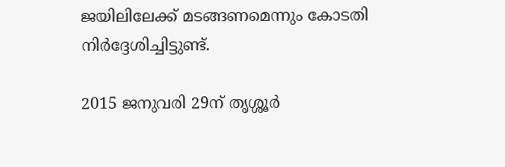ജയിലിലേക്ക് മടങ്ങണമെന്നും കോടതി നിര്‍ദ്ദേശിച്ചിട്ടുണ്ട്.

2015 ജനുവരി 29ന് തൃശ്ശൂര്‍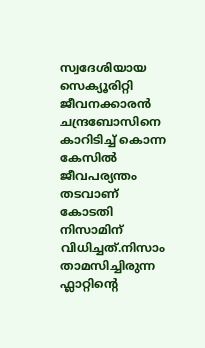സ്വദേശിയായ സെക്യൂരിറ്റി ജീവനക്കാരന്‍ ചന്ദ്രബോസിനെ കാറിടിച്ച്‌ കൊന്ന കേസില്‍ ജീവപര്യന്തം തടവാണ് കോടതി നിസാമിന് വിധിച്ചത്.നിസാം താമസിച്ചിരുന്ന ഫ്ലാറ്റിന്റെ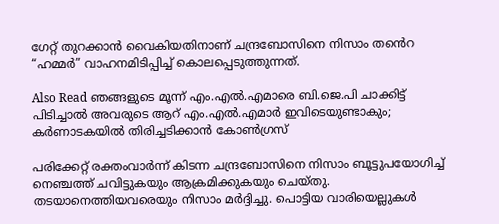ഗേറ്റ് തുറക്കാന്‍ വൈകിയതിനാണ് ചന്ദ്രബോസിനെ നിസാം തൻെറ “ഹമ്മർ” വാഹനമിടിപ്പിച്ച് കൊലപ്പെടുത്തുന്നത്.

Also Read ഞങ്ങളുടെ മൂന്ന് എം.എല്‍.എമാരെ ബി.ജെ.പി ചാക്കിട്ട് പിടിച്ചാല്‍ അവരുടെ ആറ് എം.എല്‍.എമാര്‍ ഇവിടെയുണ്ടാകും; കര്‍ണാടകയില്‍ തിരിച്ചടിക്കാന്‍ കോണ്‍ഗ്രസ്

പരിക്കേറ്റ് രക്തംവാര്‍ന്ന് കിടന്ന ചന്ദ്രബോസിനെ നിസാം ബൂട്ടുപയോഗിച്ച് നെഞ്ചത്ത് ചവിട്ടുകയും ആക്രമിക്കുകയും ചെയ്തു. തടയാനെത്തിയവരെയും നിസാം മര്‍ദ്ദിച്ചു. പൊട്ടിയ വാരിയെല്ലുകള്‍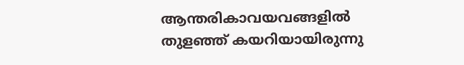ആന്തരികാവയവങ്ങളില്‍ തുളഞ്ഞ് കയറിയായിരുന്നു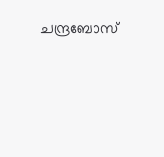ചന്ദ്രബോസ്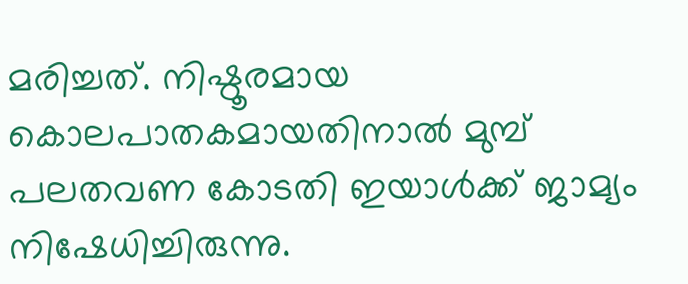മരിച്ചത്. നിഷ്ഠൂരമായ കൊലപാതകമായതിനാല്‍ മുമ്പ് പലതവണ കോടതി ഇയാള്‍ക്ക് ജാമ്യം നിഷേധിച്ചിരുന്നു.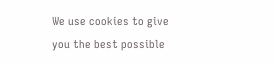We use cookies to give you the best possible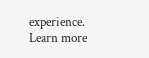experience. Learn more